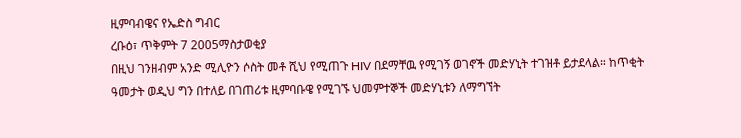ዚምባብዌና የኤድስ ግብር
ረቡዕ፣ ጥቅምት 7 2005ማስታወቂያ
በዚህ ገንዘብም አንድ ሚሊዮን ሶስት መቶ ሺህ የሚጠጉ HIV በደማቸዉ የሚገኝ ወገኖች መድሃኒት ተገዝቶ ይታደላል። ከጥቂት ዓመታት ወዲህ ግን በተለይ በገጠሪቱ ዚምባቡዌ የሚገኙ ህመምተኞች መድሃኒቱን ለማግኘት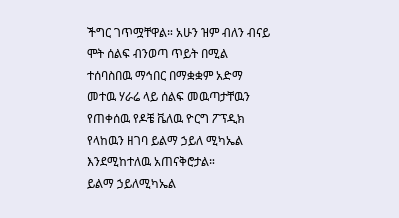ችግር ገጥሟቸዋል። አሁን ዝም ብለን ብናይ ሞት ሰልፍ ብንወጣ ጥይት በሚል ተሰባስበዉ ማኅበር በማቋቋም አድማ መተዉ ሃራሬ ላይ ሰልፍ መዉጣታቸዉን የጠቀሰዉ የዶቼ ቬለዉ ዮርግ ፖፕዲክ የላከዉን ዘገባ ይልማ ኃይለ ሚካኤል እንደሚከተለዉ አጠናቅሮታል።
ይልማ ኃይለሚካኤል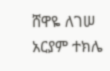ሸዋዬ ለገሠ
አርያም ተክሌ